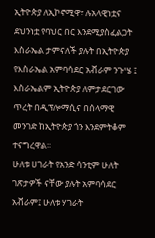ኢትዮጵያ ለኢኮኖሚዋ፣ ሉአላዊነቷና ደህንነቷ የባህር በር እንደሚያስፈልጋት እስራኤል ታምናለች ያሉት በኢትዮጵያ የእስራኤል አምባሳደር አቭራም ንጉሤ ፤ እስራኤልም ኢትዮጵያ ለምታደርገው ጥረት በዲፕሎማሲና በሰላማዊ መንገድ ከኢትዮጵያ ጎን እንደምትቆም ተናግረዋል፡፡
ሁለቱ ሀገራት የአንድ ሳንቲም ሁለት ገጽታዎች ናቸው ያሉት አምባሳደር አቭራም፤ ሁለቱ ሃገራት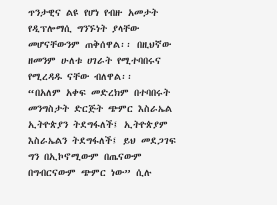ጥንታዊና ልዩ የሆነ የብዙ አመታት የዲፕሎማሲ ግንኙነት ያላቸው መሆናቸውንም ጠቅሰዋል፡፡ በዚህኛው ዘመንም ሁለቱ ሀገራት የሚተባበሩና የሚረዳዱ ናቸው ብለዋል፡፡
“በአለም አቀፍ መድረክም በተባበሩት መንግስታት ድርጅት ጭምር እስራኤል ኢትዮጵያን ትደግፋለች፤ ኢትዮጵያም እስራኤልን ትደግፋለች፤ ይህ መደጋገፍ ግን በኢኮኖሚውም በጤናውም በግብርናውም ጭምር ነው” ሲሉ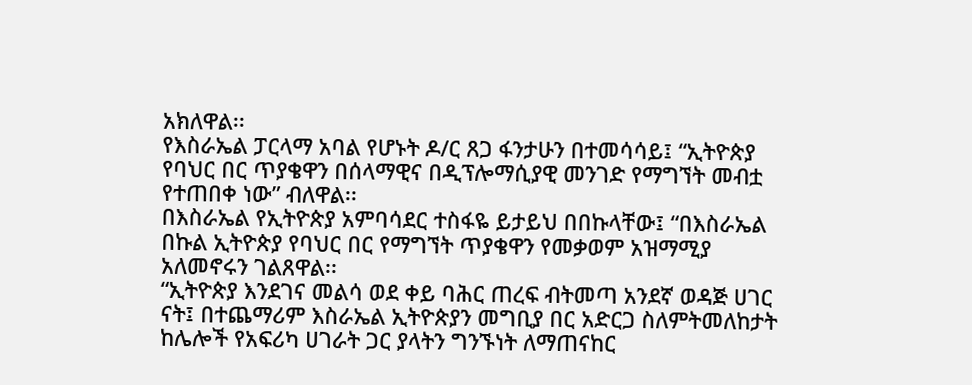አክለዋል፡፡
የእስራኤል ፓርላማ አባል የሆኑት ዶ/ር ጸጋ ፋንታሁን በተመሳሳይ፤ “ኢትዮጵያ የባህር በር ጥያቄዋን በሰላማዊና በዲፕሎማሲያዊ መንገድ የማግኘት መብቷ የተጠበቀ ነው” ብለዋል፡፡
በእስራኤል የኢትዮጵያ አምባሳደር ተስፋዬ ይታይህ በበኩላቸው፤ “በእስራኤል በኩል ኢትዮጵያ የባህር በር የማግኘት ጥያቄዋን የመቃወም አዝማሚያ አለመኖሩን ገልጸዋል፡፡
“ኢትዮጵያ እንደገና መልሳ ወደ ቀይ ባሕር ጠረፍ ብትመጣ አንደኛ ወዳጅ ሀገር ናት፤ በተጨማሪም እስራኤል ኢትዮጵያን መግቢያ በር አድርጋ ስለምትመለከታት ከሌሎች የአፍሪካ ሀገራት ጋር ያላትን ግንኙነት ለማጠናከር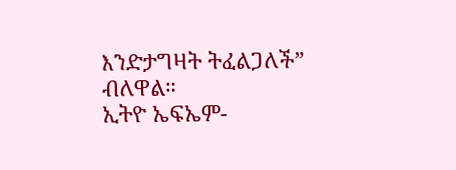እንድታግዛት ትፈልጋለች” ብለዋል።
ኢትዮ ኤፍኤም-